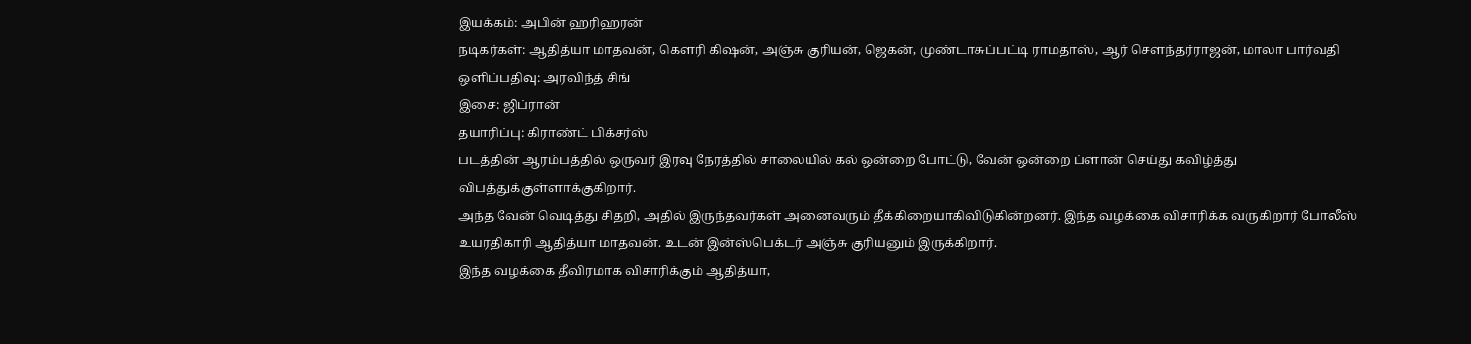இயக்கம்: அபின் ஹரிஹரன்
நடிகர்கள்: ஆதித்யா மாதவன், கெளரி கிஷன், அஞ்சு குரியன், ஜெகன், முண்டாசுப்பட்டி ராமதாஸ், ஆர் செளந்தர்ராஜன், மாலா பார்வதி
ஒளிப்பதிவு: அரவிந்த் சிங்
இசை: ஜிப்ரான்
தயாரிப்பு: கிராண்ட் பிக்சர்ஸ்
படத்தின் ஆரம்பத்தில் ஒருவர் இரவு நேரத்தில் சாலையில் கல் ஒன்றை போட்டு, வேன் ஒன்றை ப்ளான் செய்து கவிழ்த்து விபத்துக்குள்ளாக்குகிறார்.
அந்த வேன் வெடித்து சிதறி, அதில் இருந்தவர்கள் அனைவரும் தீக்கிறையாகிவிடுகின்றனர். இந்த வழக்கை விசாரிக்க வருகிறார் போலீஸ் உயரதிகாரி ஆதித்யா மாதவன். உடன் இன்ஸ்பெக்டர் அஞ்சு குரியனும் இருக்கிறார்.
இந்த வழக்கை தீவிரமாக விசாரிக்கும் ஆதித்யா,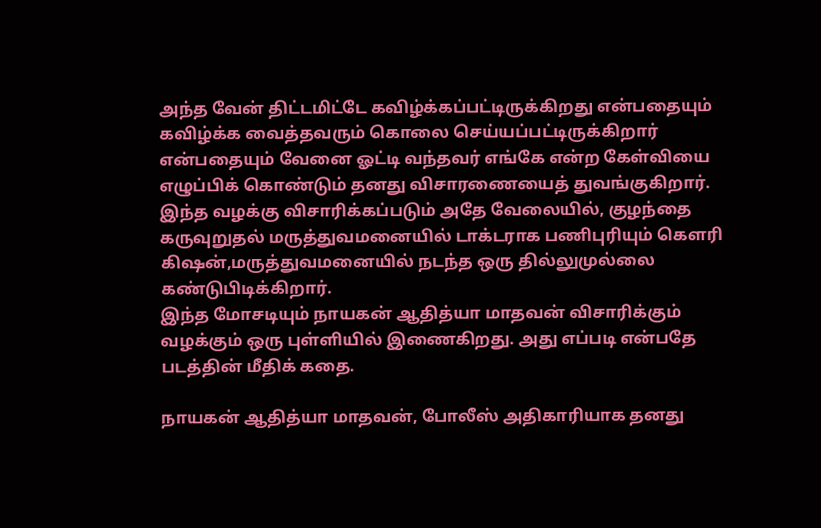அந்த வேன் திட்டமிட்டே கவிழ்க்கப்பட்டிருக்கிறது என்பதையும் கவிழ்க்க வைத்தவரும் கொலை செய்யப்பட்டிருக்கிறார் என்பதையும் வேனை ஓட்டி வந்தவர் எங்கே என்ற கேள்வியை எழுப்பிக் கொண்டும் தனது விசாரணையைத் துவங்குகிறார்.
இந்த வழக்கு விசாரிக்கப்படும் அதே வேலையில், குழந்தை கருவுறுதல் மருத்துவமனையில் டாக்டராக பணிபுரியும் கெளரி கிஷன்,மருத்துவமனையில் நடந்த ஒரு தில்லுமுல்லை கண்டுபிடிக்கிறார்.
இந்த மோசடியும் நாயகன் ஆதித்யா மாதவன் விசாரிக்கும் வழக்கும் ஒரு புள்ளியில் இணைகிறது. அது எப்படி என்பதே படத்தின் மீதிக் கதை.

நாயகன் ஆதித்யா மாதவன், போலீஸ் அதிகாரியாக தனது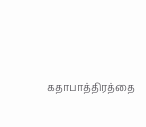கதாபாத்திரத்தை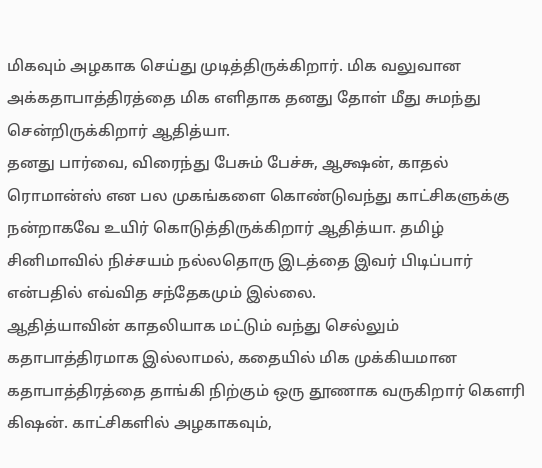மிகவும் அழகாக செய்து முடித்திருக்கிறார். மிக வலுவான அக்கதாபாத்திரத்தை மிக எளிதாக தனது தோள் மீது சுமந்து சென்றிருக்கிறார் ஆதித்யா.
தனது பார்வை, விரைந்து பேசும் பேச்சு, ஆக்ஷன், காதல் ரொமான்ஸ் என பல முகங்களை கொண்டுவந்து காட்சிகளுக்கு நன்றாகவே உயிர் கொடுத்திருக்கிறார் ஆதித்யா. தமிழ் சினிமாவில் நிச்சயம் நல்லதொரு இடத்தை இவர் பிடிப்பார் என்பதில் எவ்வித சந்தேகமும் இல்லை.
ஆதித்யாவின் காதலியாக மட்டும் வந்து செல்லும் கதாபாத்திரமாக இல்லாமல், கதையில் மிக முக்கியமான கதாபாத்திரத்தை தாங்கி நிற்கும் ஒரு தூணாக வருகிறார் கெளரி கிஷன். காட்சிகளில் அழகாகவும்,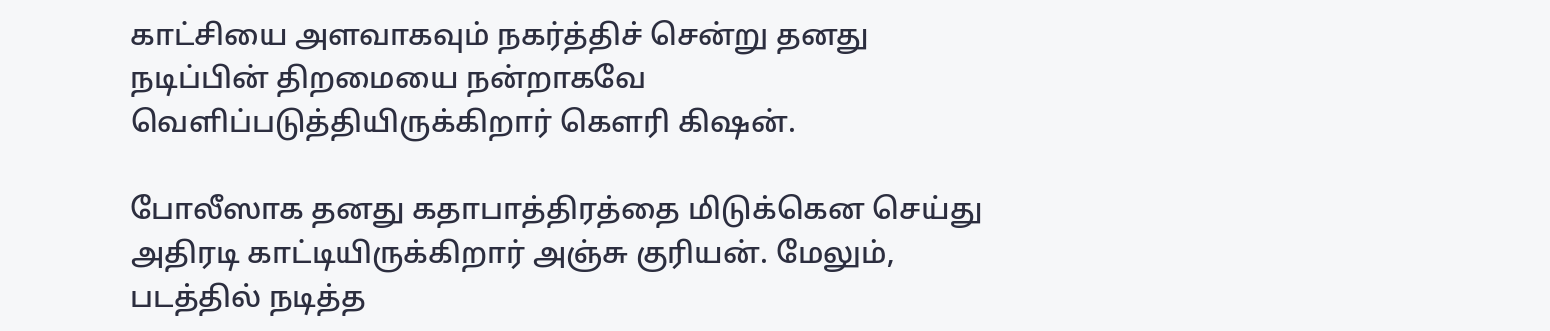காட்சியை அளவாகவும் நகர்த்திச் சென்று தனது நடிப்பின் திறமையை நன்றாகவே வெளிப்படுத்தியிருக்கிறார் கெளரி கிஷன்.

போலீஸாக தனது கதாபாத்திரத்தை மிடுக்கென செய்து அதிரடி காட்டியிருக்கிறார் அஞ்சு குரியன். மேலும், படத்தில் நடித்த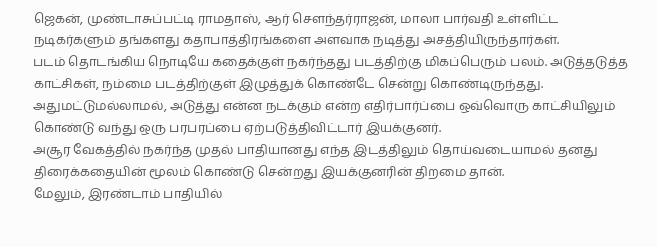ஜெகன், முண்டாசுப்பட்டி ராமதாஸ், ஆர் செளந்தர்ராஜன், மாலா பார்வதி உள்ளிட்ட நடிகர்களும் தங்களது கதாபாத்திரங்களை அளவாக நடித்து அசத்தியிருந்தார்கள்.
படம் தொடங்கிய நொடியே கதைக்குள் நகர்ந்தது படத்திற்கு மிகப்பெரும் பலம். அடுத்தடுத்த காட்சிகள், நம்மை படத்திற்குள் இழுத்துக் கொண்டே சென்று கொண்டிருந்தது. அதுமட்டுமல்லாமல், அடுத்து என்ன நடக்கும் என்ற எதிர்பார்ப்பை ஒவ்வொரு காட்சியிலும் கொண்டு வந்து ஒரு பரபரப்பை ஏற்படுத்திவிட்டார் இயக்குனர்.
அசூர வேகத்தில் நகர்ந்த முதல் பாதியானது எந்த இடத்திலும் தொய்வடையாமல் தனது திரைக்கதையின் மூலம் கொண்டு சென்றது இயக்குனரின் திறமை தான்.
மேலும், இரண்டாம் பாதியில்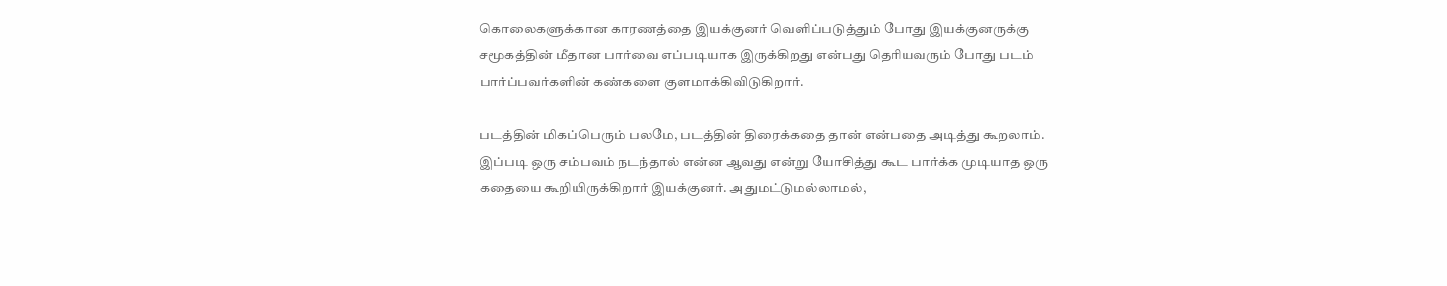கொலைகளுக்கான காரணத்தை இயக்குனர் வெளிப்படுத்தும் போது இயக்குனருக்கு சமூகத்தின் மீதான பார்வை எப்படியாக இருக்கிறது என்பது தெரியவரும் போது படம் பார்ப்பவர்களின் கண்களை குளமாக்கிவிடுகிறார்.

படத்தின் மிகப்பெரும் பலமே, படத்தின் திரைக்கதை தான் என்பதை அடித்து கூறலாம். இப்படி ஒரு சம்பவம் நடந்தால் என்ன ஆவது என்று யோசித்து கூட பார்க்க முடியாத ஒரு கதையை கூறியிருக்கிறார் இயக்குனர். அதுமட்டுமல்லாமல்,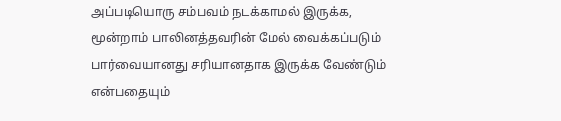அப்படியொரு சம்பவம் நடக்காமல் இருக்க, மூன்றாம் பாலினத்தவரின் மேல் வைக்கப்படும் பார்வையானது சரியானதாக இருக்க வேண்டும் என்பதையும்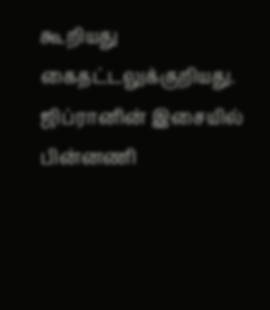கூறியது கைதட்டலுக்குறியது.
ஜிப்ரானின் இசையில் பின்னணி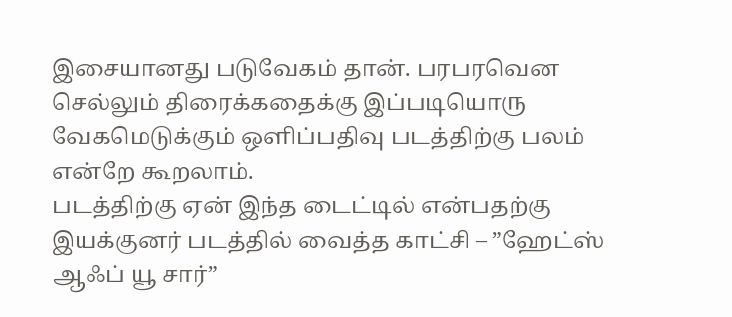இசையானது படுவேகம் தான். பரபரவென செல்லும் திரைக்கதைக்கு இப்படியொரு வேகமெடுக்கும் ஒளிப்பதிவு படத்திற்கு பலம் என்றே கூறலாம்.
படத்திற்கு ஏன் இந்த டைட்டில் என்பதற்கு இயக்குனர் படத்தில் வைத்த காட்சி – ”ஹேட்ஸ் ஆஃப் யூ சார்”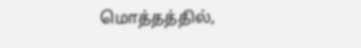மொத்தத்தில்,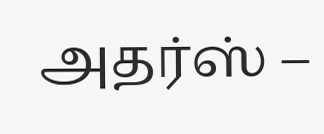அதர்ஸ் –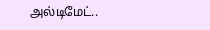அல்டிமேட்..